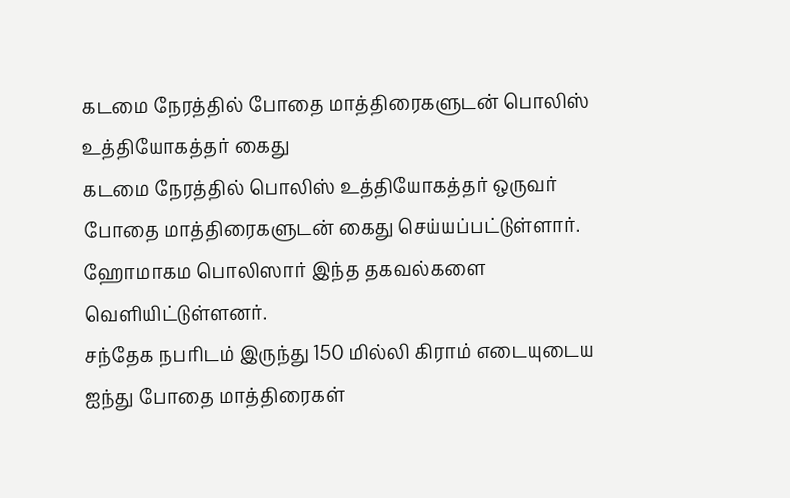கடமை நேரத்தில் போதை மாத்திரைகளுடன் பொலிஸ் உத்தியோகத்தர் கைது
கடமை நேரத்தில் பொலிஸ் உத்தியோகத்தர் ஒருவர் போதை மாத்திரைகளுடன் கைது செய்யப்பட்டுள்ளார்.
ஹோமாகம பொலிஸார் இந்த தகவல்களை வெளியிட்டுள்ளனர்.
சந்தேக நபரிடம் இருந்து 150 மில்லி கிராம் எடையுடைய ஐந்து போதை மாத்திரைகள்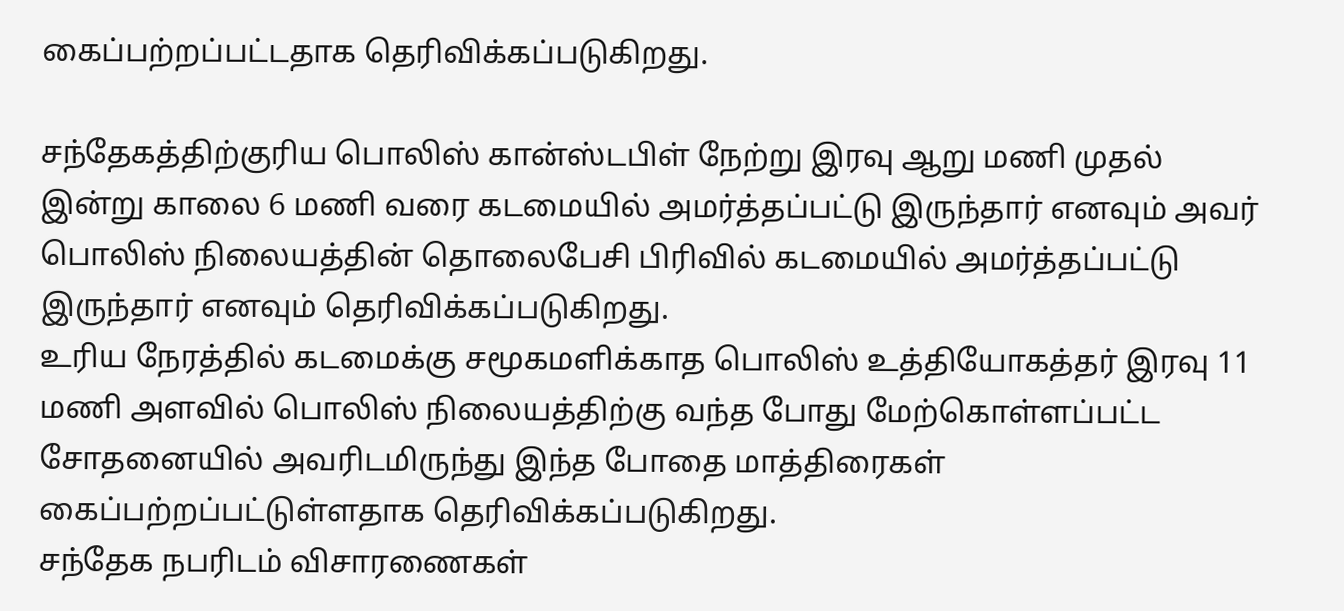கைப்பற்றப்பட்டதாக தெரிவிக்கப்படுகிறது.

சந்தேகத்திற்குரிய பொலிஸ் கான்ஸ்டபிள் நேற்று இரவு ஆறு மணி முதல் இன்று காலை 6 மணி வரை கடமையில் அமர்த்தப்பட்டு இருந்தார் எனவும் அவர் பொலிஸ் நிலையத்தின் தொலைபேசி பிரிவில் கடமையில் அமர்த்தப்பட்டு இருந்தார் எனவும் தெரிவிக்கப்படுகிறது.
உரிய நேரத்தில் கடமைக்கு சமூகமளிக்காத பொலிஸ் உத்தியோகத்தர் இரவு 11 மணி அளவில் பொலிஸ் நிலையத்திற்கு வந்த போது மேற்கொள்ளப்பட்ட சோதனையில் அவரிடமிருந்து இந்த போதை மாத்திரைகள் கைப்பற்றப்பட்டுள்ளதாக தெரிவிக்கப்படுகிறது.
சந்தேக நபரிடம் விசாரணைகள்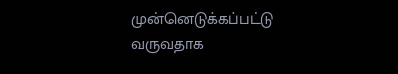முன்னெடுக்கப்பட்டு வருவதாக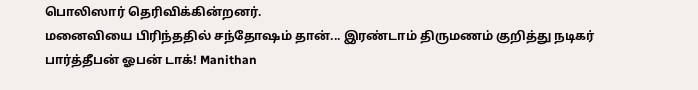பொலிஸார் தெரிவிக்கின்றனர்.
மனைவியை பிரிந்ததில் சந்தோஷம் தான்... இரண்டாம் திருமணம் குறித்து நடிகர் பார்த்தீபன் ஓபன் டாக்! Manithan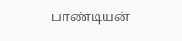பாண்டியன்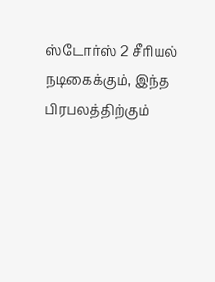ஸ்டோர்ஸ் 2 சீரியல் நடிகைக்கும், இந்த பிரபலத்திற்கும்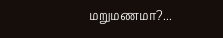மறுமணமா?...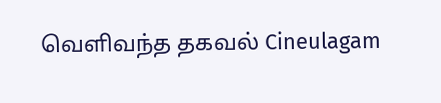வெளிவந்த தகவல் Cineulagam